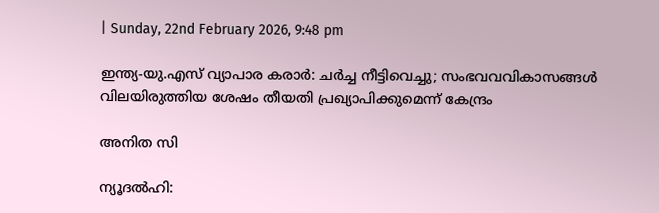| Sunday, 22nd February 2026, 9:48 pm

ഇന്ത്യ-യു.എസ് വ്യാപാര കരാര്‍: ചര്‍ച്ച നീട്ടിവെച്ചു; സംഭവവവികാസങ്ങള്‍ വിലയിരുത്തിയ ശേഷം തീയതി പ്രഖ്യാപിക്കുമെന്ന് കേന്ദ്രം

അനിത സി

ന്യൂദല്‍ഹി: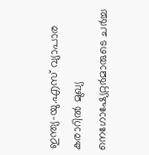ഇന്ത്യ-യു.എസ് വ്യാപാര കരാറില്‍ മുഖ്യ നെഗോഷ്യേറ്റര്‍മാരുടെ ചര്‍ച്ച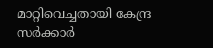മാറ്റിവെച്ചതായി കേന്ദ്ര സര്‍ക്കാര്‍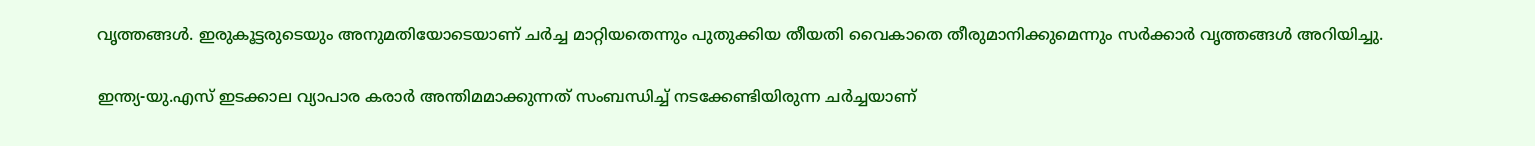വൃത്തങ്ങള്‍. ഇരുകൂട്ടരുടെയും അനുമതിയോടെയാണ് ചര്‍ച്ച മാറ്റിയതെന്നും പുതുക്കിയ തീയതി വൈകാതെ തീരുമാനിക്കുമെന്നും സര്‍ക്കാര്‍ വൃത്തങ്ങള്‍ അറിയിച്ചു.

ഇന്ത്യ-യു.എസ് ഇടക്കാല വ്യാപാര കരാര്‍ അന്തിമമാക്കുന്നത് സംബന്ധിച്ച് നടക്കേണ്ടിയിരുന്ന ചര്‍ച്ചയാണ്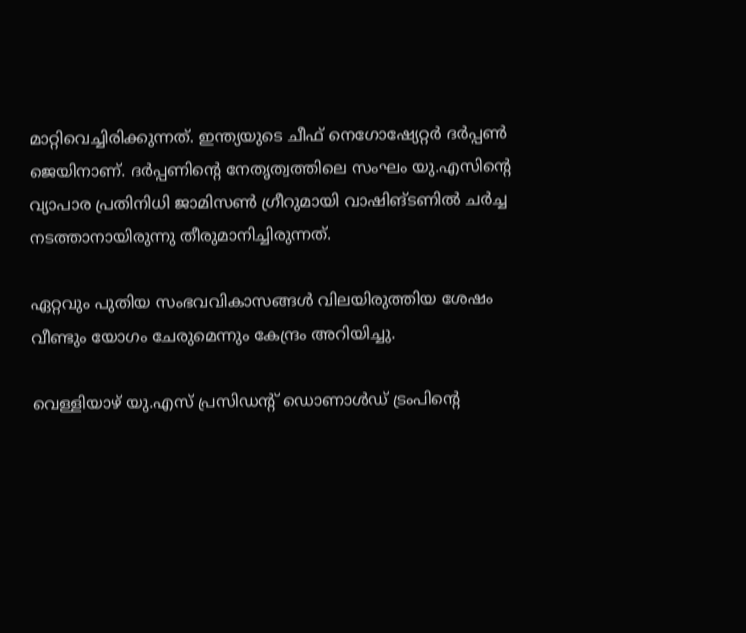മാറ്റിവെച്ചിരിക്കുന്നത്. ഇന്ത്യയുടെ ചീഫ് നെഗോഷ്യേറ്റര്‍ ദര്‍പ്പണ്‍ ജെയിനാണ്. ദര്‍പ്പണിന്റെ നേതൃത്വത്തിലെ സംഘം യു.എസിന്റെ വ്യാപാര പ്രതിനിധി ജാമിസണ്‍ ഗ്രീറുമായി വാഷിങ്ടണില്‍ ചര്‍ച്ച നടത്താനായിരുന്നു തീരുമാനിച്ചിരുന്നത്.

ഏറ്റവും പുതിയ സംഭവവികാസങ്ങള്‍ വിലയിരുത്തിയ ശേഷം വീണ്ടും യോഗം ചേരുമെന്നും കേന്ദ്രം അറിയിച്ചു.

വെള്ളിയാഴ് യു.എസ് പ്രസിഡന്റ് ഡൊണാള്‍ഡ് ട്രംപിന്റെ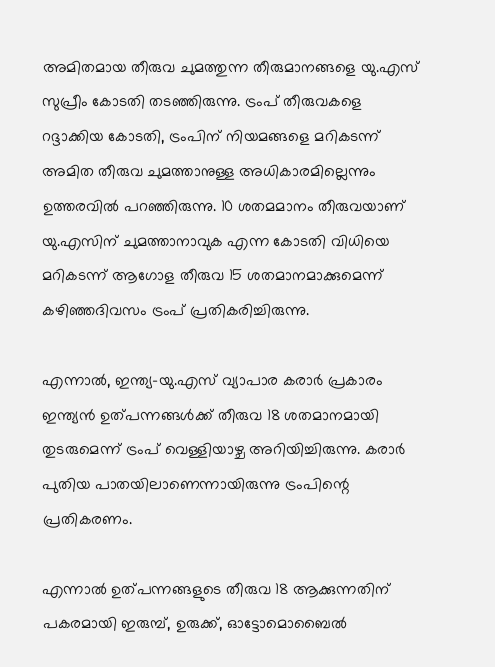അമിതമായ തീരുവ ചുമത്തുന്ന തീരുമാനങ്ങളെ യു.എസ് സുപ്രീം കോടതി തടഞ്ഞിരുന്നു. ട്രംപ് തീരുവകളെ റദ്ദാക്കിയ കോടതി, ട്രംപിന് നിയമങ്ങളെ മറികടന്ന് അമിത തീരുവ ചുമത്താനുള്ള അധികാരമില്ലെന്നും ഉത്തരവില്‍ പറഞ്ഞിരുന്നു. 10 ശതമമാനം തീരുവയാണ് യു.എസിന് ചുമത്താനാവുക എന്ന കോടതി വിധിയെ മറികടന്ന് ആഗോള തീരുവ 15 ശതമാനമാക്കുമെന്ന് കഴിഞ്ഞദിവസം ട്രംപ് പ്രതികരിച്ചിരുന്നു.

എന്നാല്‍, ഇന്ത്യ-യു.എസ് വ്യാപാര കരാര്‍ പ്രകാരം ഇന്ത്യന്‍ ഉത്പന്നങ്ങള്‍ക്ക് തീരുവ 18 ശതമാനമായി തുടരുമെന്ന് ട്രംപ് വെള്ളിയാഴ്ച അറിയിച്ചിരുന്നു. കരാര്‍ പുതിയ പാതയിലാണെന്നായിരുന്നു ട്രംപിന്റെ പ്രതികരണം.

എന്നാല്‍ ഉത്പന്നങ്ങളുടെ തീരുവ 18 ആക്കുന്നതിന് പകരമായി ഇരുമ്പ്, ഉരുക്ക്, ഓട്ടോമൊബൈല്‍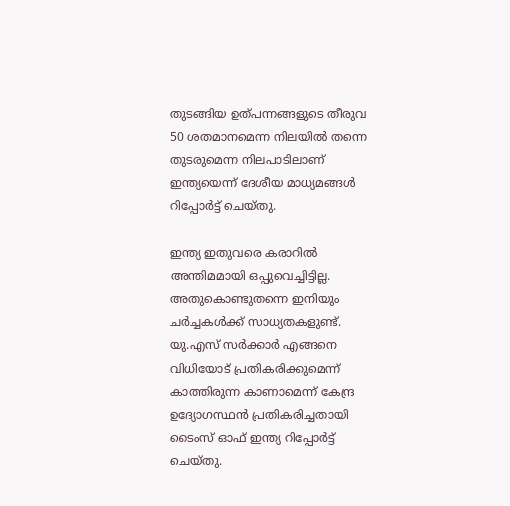തുടങ്ങിയ ഉത്പന്നങ്ങളുടെ തീരുവ 50 ശതമാനമെന്ന നിലയില്‍ തന്നെ തുടരുമെന്ന നിലപാടിലാണ് ഇന്ത്യയെന്ന് ദേശീയ മാധ്യമങ്ങള്‍ റിപ്പോര്‍ട്ട് ചെയ്തു.

ഇന്ത്യ ഇതുവരെ കരാറില്‍ അന്തിമമായി ഒപ്പുവെച്ചിട്ടില്ല. അതുകൊണ്ടുതന്നെ ഇനിയും ചര്‍ച്ചകള്‍ക്ക് സാധ്യതകളുണ്ട്. യു.എസ് സര്‍ക്കാര്‍ എങ്ങനെ വിധിയോട് പ്രതികരിക്കുമെന്ന് കാത്തിരുന്ന കാണാമെന്ന് കേന്ദ്ര ഉദ്യോഗസ്ഥന്‍ പ്രതികരിച്ചതായി ടൈംസ് ഓഫ് ഇന്ത്യ റിപ്പോര്‍ട്ട് ചെയ്തു.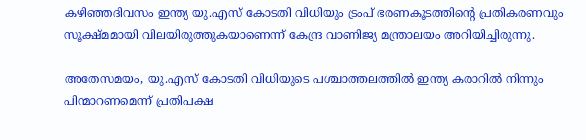കഴിഞ്ഞദിവസം ഇന്ത്യ യു.എസ് കോടതി വിധിയും ട്രംപ് ഭരണകൂടത്തിന്റെ പ്രതികരണവും സൂക്ഷ്മമായി വിലയിരുത്തുകയാണെന്ന് കേന്ദ്ര വാണിജ്യ മന്ത്രാലയം അറിയിച്ചിരുന്നു.

അതേസമയം, യു.എസ് കോടതി വിധിയുടെ പശ്ചാത്തലത്തില്‍ ഇന്ത്യ കരാറില്‍ നിന്നും പിന്മാറണമെന്ന് പ്രതിപക്ഷ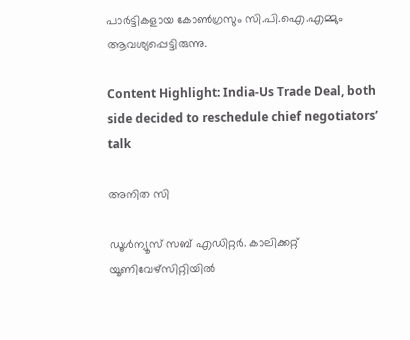പാര്‍ട്ടികളായ കോണ്‍ഗ്രസും സി.പി.ഐ.എമ്മും ആവശ്യപ്പെട്ടിരുന്നു.

Content Highlight: India-Us Trade Deal, both side decided to reschedule chief negotiators’ talk

അനിത സി

ഡൂള്‍ന്യൂസ് സബ് എഡിറ്റര്‍. കാലിക്കറ്റ് യൂണിവേഴ്‌സിറ്റിയില്‍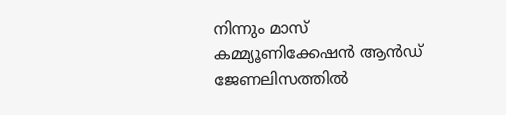നിന്നും മാസ് കമ്മ്യൂണിക്കേഷന്‍ ആന്‍ഡ് ജേണലിസത്തില്‍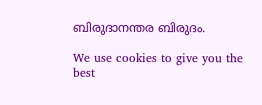ബിരുദാനന്തര ബിരുദം.

We use cookies to give you the best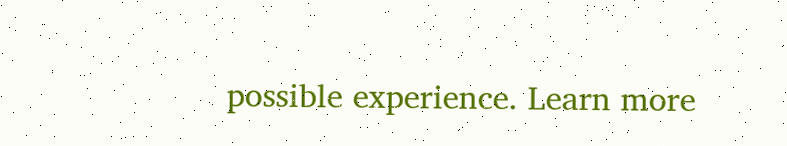possible experience. Learn more